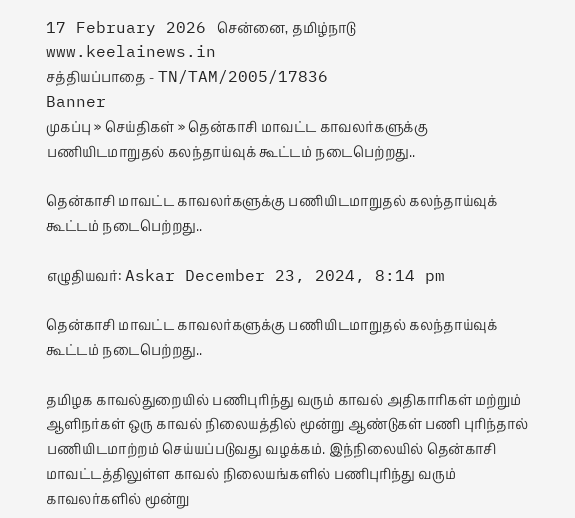17 February 2026 சென்னை, தமிழ்நாடு
www.keelainews.in
சத்தியப்பாதை - TN/TAM/2005/17836
Banner
முகப்பு » செய்திகள் » தென்காசி மாவட்ட காவலர்களுக்கு பணியிடமாறுதல் கலந்தாய்வுக் கூட்டம் நடைபெற்றது..

தென்காசி மாவட்ட காவலர்களுக்கு பணியிடமாறுதல் கலந்தாய்வுக் கூட்டம் நடைபெற்றது..

எழுதியவர்: Askar December 23, 2024, 8:14 pm

தென்காசி மாவட்ட காவலர்களுக்கு பணியிடமாறுதல் கலந்தாய்வுக் கூட்டம் நடைபெற்றது..

தமிழக காவல்துறையில் பணிபுரிந்து வரும் காவல் அதிகாரிகள் மற்றும் ஆளிநர்கள் ஒரு காவல் நிலையத்தில் மூன்று ஆண்டுகள் பணி புரிந்தால் பணியிடமாற்றம் செய்யப்படுவது வழக்கம். இந்நிலையில் தென்காசி மாவட்டத்திலுள்ள காவல் நிலையங்களில் பணிபுரிந்து வரும் காவலர்களில் மூன்று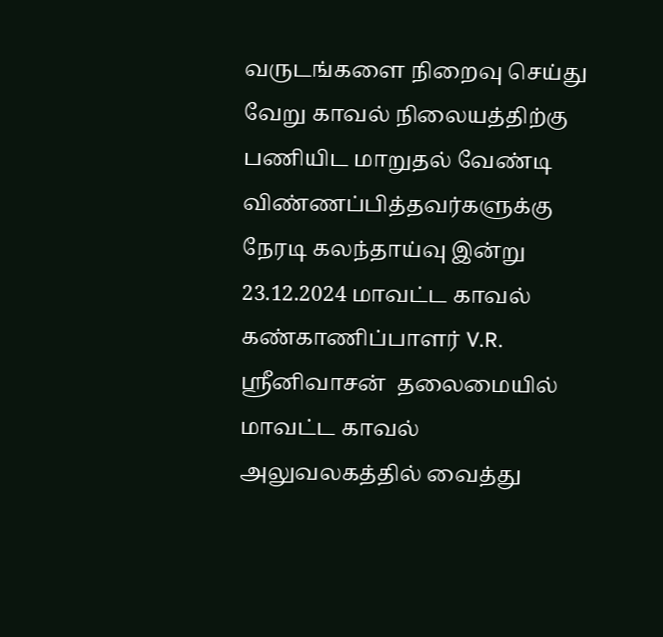வருடங்களை நிறைவு செய்து வேறு காவல் நிலையத்திற்கு பணியிட மாறுதல் வேண்டி விண்ணப்பித்தவர்களுக்கு நேரடி கலந்தாய்வு இன்று 23.12.2024 மாவட்ட காவல் கண்காணிப்பாளர் V.R. ஸ்ரீனிவாசன்  தலைமையில் மாவட்ட காவல் அலுவலகத்தில் வைத்து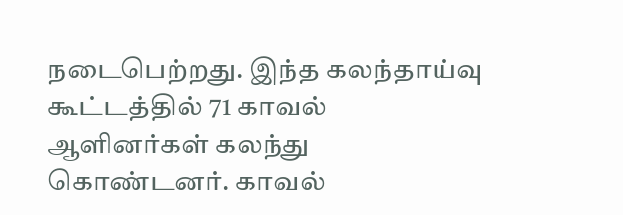நடைபெற்றது. இந்த கலந்தாய்வு கூட்டத்தில் 71 காவல் ஆளினர்கள் கலந்து கொண்டனர். காவல்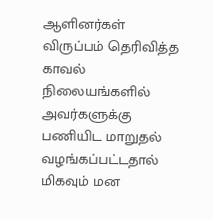ஆளினர்கள் விருப்பம் தெரிவித்த காவல் நிலையங்களில் அவர்களுக்கு பணியிட மாறுதல் வழங்கப்பட்டதால் மிகவும் மன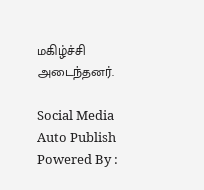மகிழ்ச்சி அடைந்தனர்.

Social Media Auto Publish Powered By :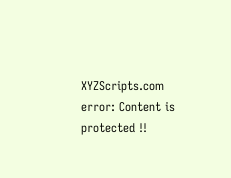XYZScripts.com
error: Content is protected !!